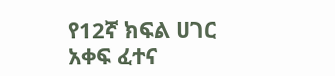የ12ኛ ክፍል ሀገር አቀፍ ፈተና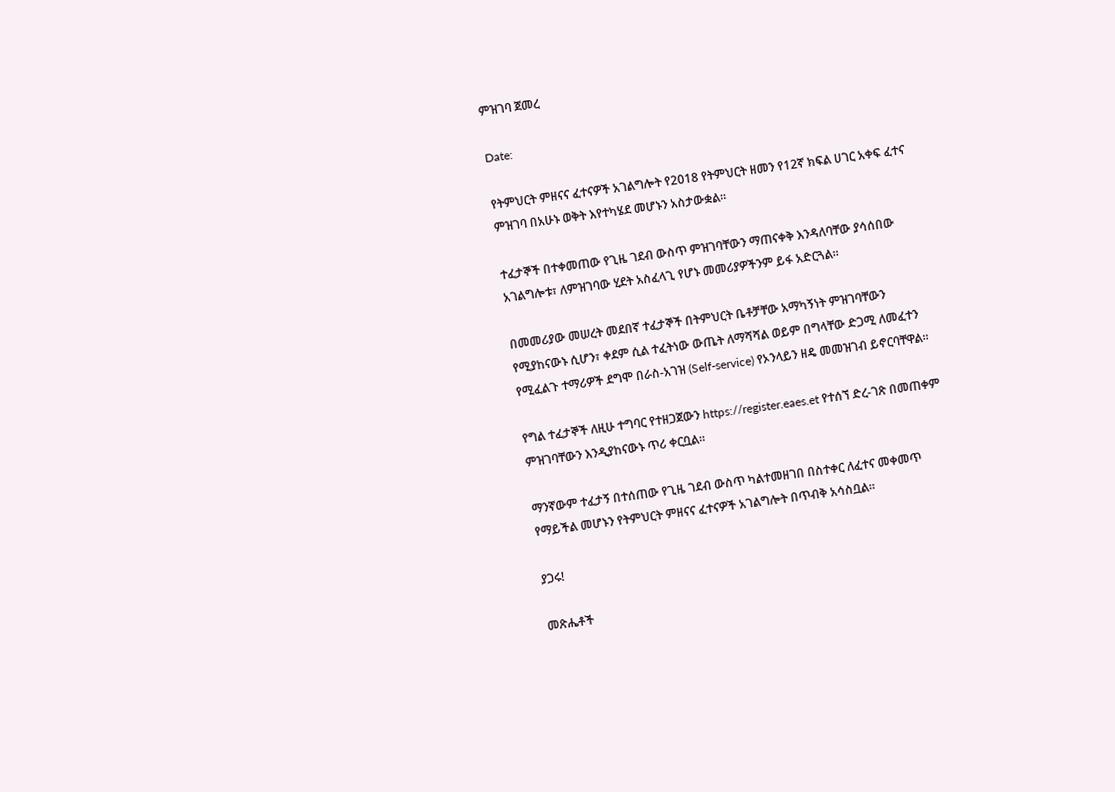ምዝገባ ጀመረ

Date:

የትምህርት ምዘናና ፈተናዎች አገልግሎት የ2018 የትምህርት ዘመን የ12ኛ ክፍል ሀገር አቀፍ ፈተና ምዝገባ በአሁኑ ወቅት እየተካሄደ መሆኑን አስታውቋል።

ተፈታኞች በተቀመጠው የጊዜ ገደብ ውስጥ ምዝገባቸውን ማጠናቀቅ እንዳለባቸው ያሳሰበው አገልግሎቱ፣ ለምዝገባው ሂደት አስፈላጊ የሆኑ መመሪያዎችንም ይፋ አድርጓል።

በመመሪያው መሠረት መደበኛ ተፈታኞች በትምህርት ቤቶቻቸው አማካኝነት ምዝገባቸውን የሚያከናውኑ ሲሆን፣ ቀደም ሲል ተፈትነው ውጤት ለማሻሻል ወይም በግላቸው ድጋሚ ለመፈተን የሚፈልጉ ተማሪዎች ደግሞ በራስ-አገዝ (Self-service) የኦንላይን ዘዴ መመዝገብ ይኖርባቸዋል።

የግል ተፈታኞች ለዚሁ ተግባር የተዘጋጀውን https://register.eaes.et የተሰኘ ድረ-ገጽ በመጠቀም ምዝገባቸውን እንዲያከናውኑ ጥሪ ቀርቧል።

ማንኛውም ተፈታኝ በተሰጠው የጊዜ ገደብ ውስጥ ካልተመዘገበ በስተቀር ለፈተና መቀመጥ የማይችል መሆኑን የትምህርት ምዘናና ፈተናዎች አገልግሎት በጥብቅ አሳስቧል።

ያጋሩ!

መጽሔቶች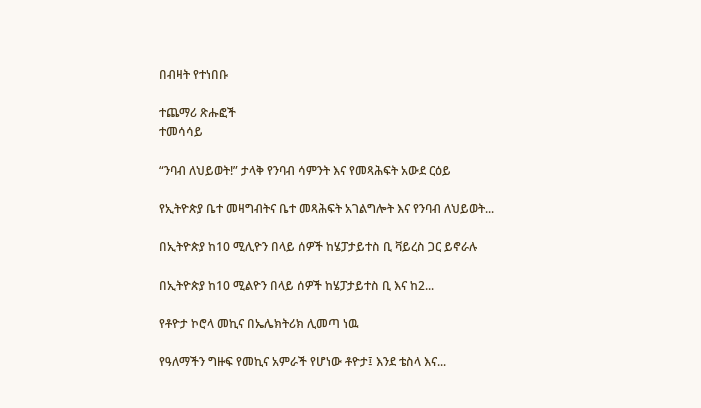በብዛት የተነበቡ

ተጨማሪ ጽሑፎች
ተመሳሳይ

“ንባብ ለህይወት!” ታላቅ የንባብ ሳምንት እና የመጻሕፍት አውደ ርዕይ

የኢትዮጵያ ቤተ መዛግብትና ቤተ መጻሕፍት አገልግሎት እና የንባብ ለህይወት...

በኢትዮጵያ ከ10 ሚሊዮን በላይ ሰዎች ከሄፓታይተስ ቢ ቫይረስ ጋር ይኖራሉ

በኢትዮጵያ ከ10 ሚልዮን በላይ ሰዎች ከሄፓታይተስ ቢ እና ከ2...

የቶዮታ ኮሮላ መኪና በኤሌክትሪክ ሊመጣ ነዉ

የዓለማችን ግዙፍ የመኪና አምራች የሆነው ቶዮታ፤ እንደ ቴስላ እና...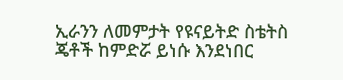ኢራንን ለመምታት የዩናይትድ ስቴትስ ጄቶች ከምድሯ ይነሱ እንደነበር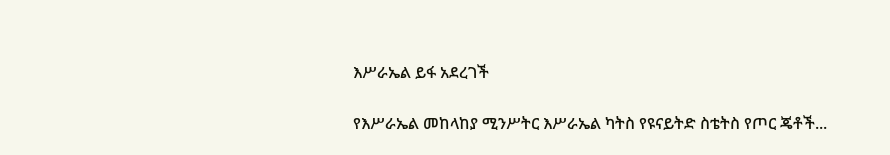እሥራኤል ይፋ አደረገች

የእሥራኤል መከላከያ ሚንሥትር እሥራኤል ካትስ የዩናይትድ ስቴትስ የጦር ጄቶች...